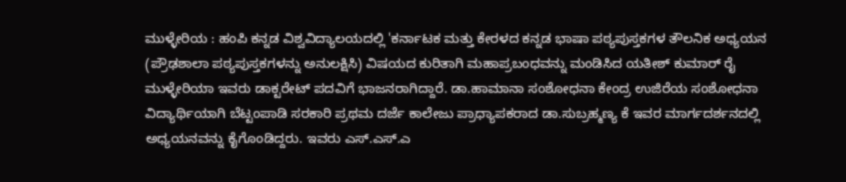ಮುಳ್ಳೇರಿಯ : ಹಂಪಿ ಕನ್ನಡ ವಿಶ್ವವಿದ್ಯಾಲಯದಲ್ಲಿ 'ಕರ್ನಾಟಕ ಮತ್ತು ಕೇರಳದ ಕನ್ನಡ ಭಾಷಾ ಪಠ್ಯಪುಸ್ತಕಗಳ ತೌಲನಿಕ ಅಧ್ಯಯನ (ಪ್ರೌಢಶಾಲಾ ಪಠ್ಯಪುಸ್ತಕಗಳನ್ನು ಅನುಲಕ್ಷಿಸಿ) ವಿಷಯದ ಕುರಿತಾಗಿ ಮಹಾಪ್ರಬಂಧವನ್ನು ಮಂಡಿಸಿದ ಯತೀಶ್ ಕುಮಾರ್ ರೈ ಮುಳ್ಳೇರಿಯಾ ಇವರು ಡಾಕ್ಟರೇಟ್ ಪದವಿಗೆ ಭಾಜನರಾಗಿದ್ದಾರೆ. ಡಾ.ಹಾಮಾನಾ ಸಂಶೋಧನಾ ಕೇಂದ್ರ ಉಜಿರೆಯ ಸಂಶೋಧನಾ ವಿದ್ಯಾರ್ಥಿಯಾಗಿ ಬೆಟ್ಟಂಪಾಡಿ ಸರಕಾರಿ ಪ್ರಥಮ ದರ್ಜೆ ಕಾಲೇಜು ಪ್ರಾಧ್ಯಾಪಕರಾದ ಡಾ.ಸುಬ್ರಹ್ಮಣ್ಯ ಕೆ ಇವರ ಮಾರ್ಗದರ್ಶನದಲ್ಲಿ ಅಧ್ಯಯನವನ್ನು ಕೈಗೊಂಡಿದ್ದರು. ಇವರು ಎಸ್.ಎಸ್.ಎ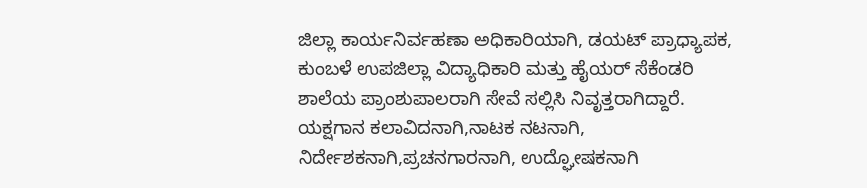ಜಿಲ್ಲಾ ಕಾರ್ಯನಿರ್ವಹಣಾ ಅಧಿಕಾರಿಯಾಗಿ, ಡಯಟ್ ಪ್ರಾಧ್ಯಾಪಕ, ಕುಂಬಳೆ ಉಪಜಿಲ್ಲಾ ವಿದ್ಯಾಧಿಕಾರಿ ಮತ್ತು ಹೈಯರ್ ಸೆಕೆಂಡರಿ ಶಾಲೆಯ ಪ್ರಾಂಶುಪಾಲರಾಗಿ ಸೇವೆ ಸಲ್ಲಿಸಿ ನಿವೃತ್ತರಾಗಿದ್ದಾರೆ. ಯಕ್ಷಗಾನ ಕಲಾವಿದನಾಗಿ,ನಾಟಕ ನಟನಾಗಿ, ನಿರ್ದೇಶಕನಾಗಿ,ಪ್ರಚನಗಾರನಾಗಿ, ಉದ್ಘೋಷಕನಾಗಿ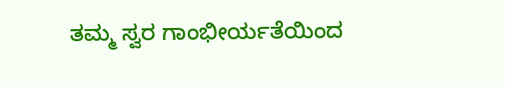ತಮ್ಮ ಸ್ವರ ಗಾಂಭೀರ್ಯತೆಯಿಂದ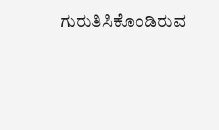ಗುರುತಿಸಿಕೊಂಡಿರುವ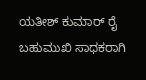ಯತೀಶ್ ಕುಮಾರ್ ರೈ ಬಹುಮುಖಿ ಸಾಧಕರಾಗಿ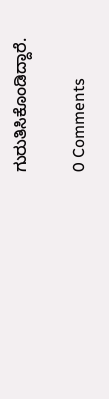ಗುರುತಿಸಿಕೊಂಡಿದ್ದಾರೆ.

0 Comments